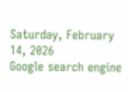Saturday, February 14, 2026
Google search engine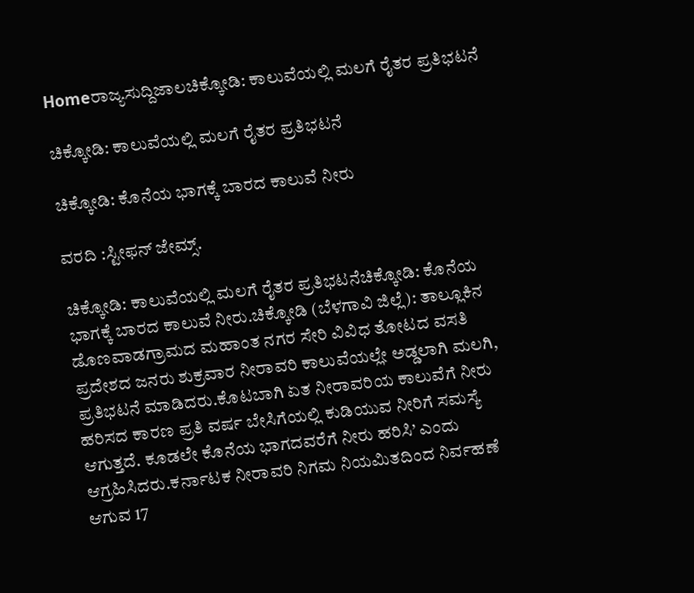Homeರಾಜ್ಯಸುದ್ದಿಜಾಲಚಿಕ್ಕೋಡಿ: ಕಾಲುವೆಯಲ್ಲಿ ಮಲಗೆ ರೈತರ ಪ್ರತಿಭಟನೆ

ಚಿಕ್ಕೋಡಿ: ಕಾಲುವೆಯಲ್ಲಿ ಮಲಗೆ ರೈತರ ಪ್ರತಿಭಟನೆ

ಚಿಕ್ಕೋಡಿ: ಕೊನೆಯ ಭಾಗಕ್ಕೆ ಬಾರದ ಕಾಲುವೆ ನೀರು

ವರದಿ :ಸ್ಟೀಫನ್ ಜೇಮ್ಸ್.

ಚಿಕ್ಕೋಡಿ: ಕಾಲುವೆಯಲ್ಲಿ ಮಲಗೆ ರೈತರ ಪ್ರತಿಭಟನೆಚಿಕ್ಕೋಡಿ: ಕೊನೆಯ ಭಾಗಕ್ಕೆ ಬಾರದ ಕಾಲುವೆ ನೀರು.ಚಿಕ್ಕೋಡಿ (ಬೆಳಗಾವಿ ಜಿಲ್ಲೆ): ತಾಲ್ಲೂಕಿನ ಡೊಣವಾಡಗ್ರಾಮದ ಮಹಾಂತ ನಗರ ಸೇರಿ ವಿವಿಧ ತೋಟದ ವಸತಿ ಪ್ರದೇಶದ ಜನರು ಶುಕ್ರವಾರ ನೀರಾವರಿ ಕಾಲುವೆಯಲ್ಲೇ ಅಡ್ಡಲಾಗಿ ಮಲಗಿ, ಪ್ರತಿಭಟನೆ ಮಾಡಿದರು.ಕೊಟಬಾಗಿ ಏತ ನೀರಾವರಿಯ ಕಾಲುವೆಗೆ ನೀರು ಹರಿಸದ ಕಾರಣ ಪ್ರತಿ ವರ್ಷ ಬೇಸಿಗೆಯಲ್ಲಿ ಕುಡಿಯುವ ನೀರಿಗೆ ಸಮಸ್ಯೆ ಆಗುತ್ತದೆ. ಕೂಡಲೇ ಕೊನೆಯ ಭಾಗದವರೆಗೆ ನೀರು ಹರಿಸಿ’ ಎಂದು ಆಗ್ರಹಿಸಿದರು.ಕರ್ನಾಟಕ ನೀರಾವರಿ ನಿಗಮ ನಿಯಮಿತದಿಂದ ನಿರ್ವಹಣೆ ಆಗುವ 17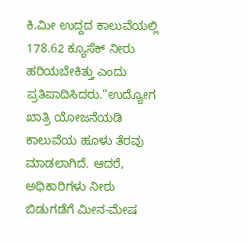ಕಿ.ಮೀ ಉದ್ದದ ಕಾಲುವೆಯಲ್ಲಿ 178.62 ಕ್ಯೂಸೆಕ್‌ ನೀರು ಹರಿಯಬೇಕಿತ್ತು ಎಂದು ಪ್ರತಿಪಾದಿಸಿದರು.“ಉದ್ಯೋಗ ಖಾತ್ರಿ ಯೋಜನೆಯಡಿ ಕಾಲುವೆಯ ಹೂಳು ತೆರವು ಮಾಡಲಾಗಿದೆ. ಆದರೆ, ಅಧಿಕಾರಿಗಳು ನೀರು ಬಿಡುಗಡೆಗೆ ಮೀನ-ಮೇಷ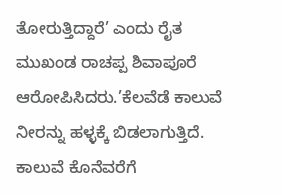ತೋರುತ್ತಿದ್ದಾರೆ’ ಎಂದು ರೈತ ಮುಖಂಡ ರಾಚಪ್ಪ ಶಿವಾಪೂರೆ ಆರೋಪಿಸಿದರು.’ಕೆಲವೆಡೆ ಕಾಲುವೆ ನೀರನ್ನು ಹಳ್ಳಕ್ಕೆ ಬಿಡಲಾಗುತ್ತಿದೆ. ಕಾಲುವೆ ಕೊನೆವರೆಗೆ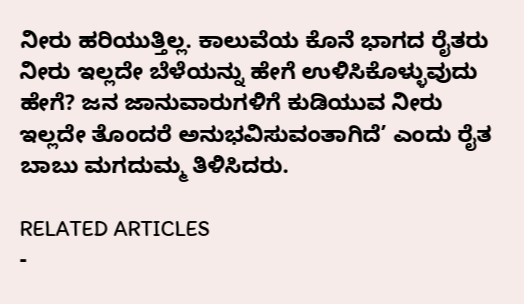ನೀರು ಹರಿಯುತ್ತಿಲ್ಲ. ಕಾಲುವೆಯ ಕೊನೆ ಭಾಗದ ರೈತರು ನೀರು ಇಲ್ಲದೇ ಬೆಳೆಯನ್ನು ಹೇಗೆ ಉಳಿಸಿಕೊಳ್ಳುವುದು ಹೇಗೆ? ಜನ ಜಾನುವಾರುಗಳಿಗೆ ಕುಡಿಯುವ ನೀರು ಇಲ್ಲದೇ ತೊಂದರೆ ಅನುಭವಿಸುವಂತಾಗಿದೆ’ ಎಂದು ರೈತ ಬಾಬು ಮಗದುಮ್ಮ ತಿಳಿಸಿದರು.

RELATED ARTICLES
-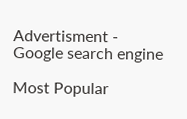Advertisment -
Google search engine

Most Popular